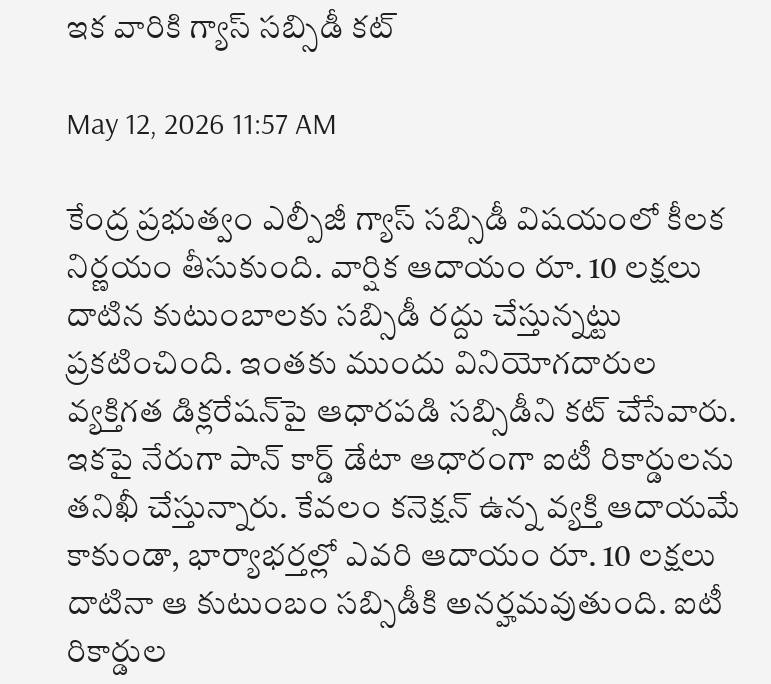ఇక వారికి గ్యాస్ సబ్సిడీ కట్

May 12, 2026 11:57 AM

కేంద్ర ప్రభుత్వం ఎల్పీజీ గ్యాస్ సబ్సిడీ విషయంలో కీలక నిర్ణయం తీసుకుంది. వార్షిక ఆదాయం రూ. 10 లక్షలు దాటిన కుటుంబాలకు సబ్సిడీ రద్దు చేస్తున్నట్టు ప్రకటించింది. ఇంతకు ముందు వినియోగదారుల వ్యక్తిగత డిక్లరేషన్‌పై ఆధారపడి సబ్సిడీని కట్ చేసేవారు. ఇకపై నేరుగా పాన్ కార్డ్ డేటా ఆధారంగా ఐటీ రికార్డులను తనిఖీ చేస్తున్నారు. కేవలం కనెక్షన్ ఉన్న వ్యక్తి ఆదాయమే కాకుండా, భార్యాభర్తల్లో ఎవరి ఆదాయం రూ. 10 లక్షలు దాటినా ఆ కుటుంబం సబ్సిడీకి అనర్హమవుతుంది. ఐటీ రికార్డుల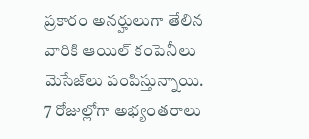ప్రకారం అనర్హులుగా తేలిన వారికి ఆయిల్ కంపెనీలు మెసేజ్‌లు పంపిస్తున్నాయి. 7 రోజుల్లోగా అభ్యంతరాలు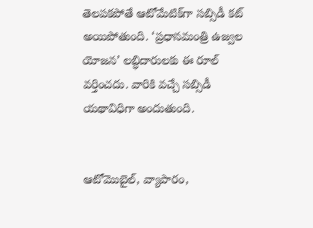తెలపకపోతే ఆటోమేటిక్‌గా సబ్సిడీ కట్ అయిపోతుంది. ‘ప్రధానమంత్రి ఉజ్వల యోజన’ లబ్ధిదారులకు ఈ రూల్ వర్తించదు. వారికి వచ్చే సబ్సిడీ యథావిధిగా అందుతుంది.


ఆటోమొబైల్, వ్యాపారం,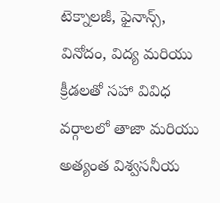టెక్నాలజీ, ఫైనాన్స్, వినోదం, విద్య మరియు క్రీడలతో సహా వివిధ వర్గాలలో తాజా మరియు అత్యంత విశ్వసనీయ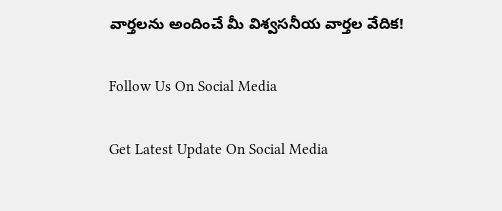వార్తలను అందించే మీ విశ్వసనీయ వార్తల వేదిక!

Follow Us On Social Media

Get Latest Update On Social Media